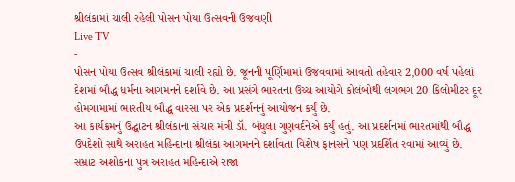શ્રીલંકામાં ચાલી રહેલી પોસન પોયા ઉત્સવની ઉજવણી
Live TV
-
પોસન પોયા ઉત્સવ શ્રીલંકામાં ચાલી રહ્યો છે. જૂનની પૂર્ણિમામાં ઉજવવામાં આવતો તહેવાર 2,000 વર્ષ પહેલાં દેશમાં બૌદ્ધ ધર્મના આગમનને દર્શાવે છે. આ પ્રસંગે ભારતના ઉચ્ચ આયોગે કોલંબોથી લગભગ 20 કિલોમીટર દૂર હોમગામામાં ભારતીય બૌદ્ધ વારસા પર એક પ્રદર્શનનું આયોજન કર્યું છે.
આ કાર્યક્રમનું ઉદ્ઘાટન શ્રીલંકાના સંચાર મંત્રી ડૉ. બંધુલા ગુણવર્દનેએ કર્યું હતું. આ પ્રદર્શનમાં ભારતમાંથી બૌદ્ધ ઉપદેશો સાથે અરાહત મહિન્દાના શ્રીલંકા આગમનને દર્શાવતા વિશેષ ફાનસને પણ પ્રદર્શિત રવામાં આવ્યું છે. સમ્રાટ અશોકના પુત્ર અરાહત મહિન્દાએ રાજા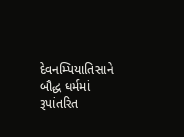દેવનમ્પિયાતિસાને બૌદ્ધ ધર્મમાં રૂપાંતરિત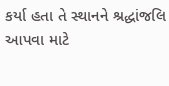કર્યા હતા તે સ્થાનને શ્રદ્ધાંજલિ આપવા માટે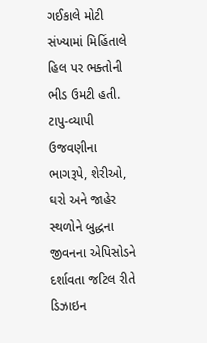ગઈકાલે મોટી સંખ્યામાં મિહિંતાલે હિલ પર ભક્તોની ભીડ ઉમટી હતી.
ટાપુ-વ્યાપી ઉજવણીના ભાગરૂપે, શેરીઓ, ઘરો અને જાહેર સ્થળોને બુદ્ધના જીવનના એપિસોડને દર્શાવતા જટિલ રીતે ડિઝાઇન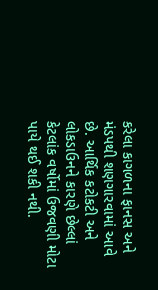કરેલા કાગળના ફાનસ અને મંડપથી શણગારવામાં આવે છે. આર્થિક કટોકટી અને લોકડાઉનને કારણે છેલ્લાં કેટલાંક વર્ષોમાં ઉજવણી મોટા પાયે થઈ શકી નથી.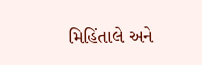મિહિંતાલે અને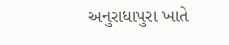અનુરાધાપુરા ખાતે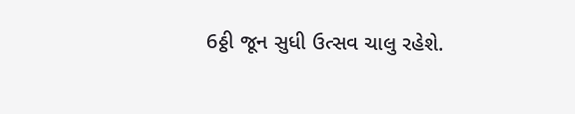6ઠ્ઠી જૂન સુધી ઉત્સવ ચાલુ રહેશે.